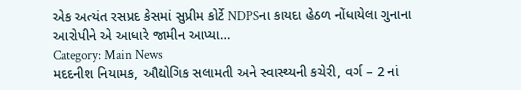એક અત્યંત રસપ્રદ કેસમાં સુપ્રીમ કોર્ટે NDPSના કાયદા હેઠળ નોંધાયેલા ગુનાના આરોપીને એ આધારે જામીન આપ્યા…
Category: Main News
મદદનીશ નિયામક, ઔદ્યોગિક સલામતી અને સ્વાસ્થ્યની કચેરી, વર્ગ – 2 નાં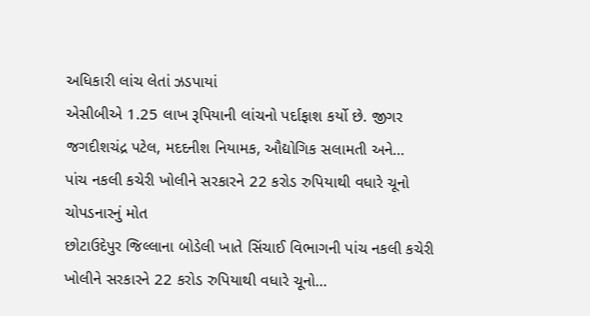અધિકારી લાંચ લેતાં ઝડપાયાં
એસીબીએ 1.25 લાખ રૂપિયાની લાંચનો પર્દાફાશ કર્યો છે. જીગર જગદીશચંદ્ર પટેલ, મદદનીશ નિયામક, ઔદ્યોગિક સલામતી અને…
પાંચ નકલી કચેરી ખોલીને સરકારને 22 કરોડ રુપિયાથી વધારે ચૂનો ચોપડનારનું મોત
છોટાઉદેપુર જિલ્લાના બોડેલી ખાતે સિંચાઈ વિભાગની પાંચ નકલી કચેરી ખોલીને સરકારને 22 કરોડ રુપિયાથી વધારે ચૂનો…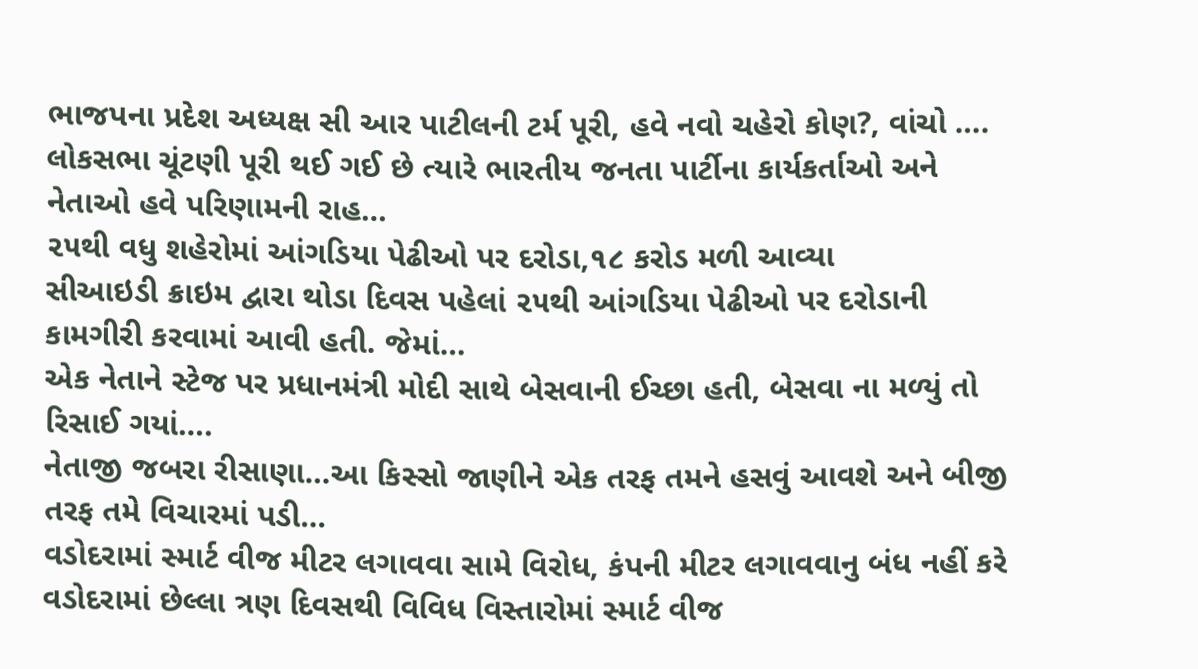ભાજપના પ્રદેશ અધ્યક્ષ સી આર પાટીલની ટર્મ પૂરી, હવે નવો ચહેરો કોણ?, વાંચો ….
લોકસભા ચૂંટણી પૂરી થઈ ગઈ છે ત્યારે ભારતીય જનતા પાર્ટીના કાર્યકર્તાઓ અને નેતાઓ હવે પરિણામની રાહ…
૨૫થી વધુ શહેરોમાં આંગડિયા પેઢીઓ પર દરોડા,૧૮ કરોડ મળી આવ્યા
સીઆઇડી ક્રાઇમ દ્વારા થોડા દિવસ પહેલાં ૨૫થી આંગડિયા પેઢીઓ પર દરોડાની કામગીરી કરવામાં આવી હતી. જેમાં…
એક નેતાને સ્ટેજ પર પ્રધાનમંત્રી મોદી સાથે બેસવાની ઈચ્છા હતી, બેસવા ના મળ્યું તો રિસાઈ ગયાં….
નેતાજી જબરા રીસાણા…આ કિસ્સો જાણીને એક તરફ તમને હસવું આવશે અને બીજી તરફ તમે વિચારમાં પડી…
વડોદરામાં સ્માર્ટ વીજ મીટર લગાવવા સામે વિરોધ, કંપની મીટર લગાવવાનુ બંધ નહીં કરે
વડોદરામાં છેલ્લા ત્રણ દિવસથી વિવિધ વિસ્તારોમાં સ્માર્ટ વીજ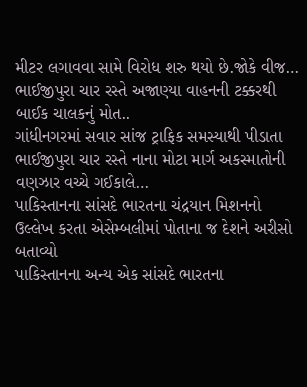મીટર લગાવવા સામે વિરોધ શરુ થયો છે.જોકે વીજ…
ભાઈજીપુરા ચાર રસ્તે અજાણ્યા વાહનની ટક્કરથી બાઈક ચાલકનું મોત..
ગાંધીનગરમાં સવાર સાંજ ટ્રાફિક સમસ્યાથી પીડાતા ભાઈજીપુરા ચાર રસ્તે નાના મોટા માર્ગ અકસ્માતોની વણઝાર વચ્ચે ગઈકાલે…
પાકિસ્તાનના સાંસદે ભારતના ચંદ્રયાન મિશનનો ઉલ્લેખ કરતા એસેમ્બલીમાં પોતાના જ દેશને અરીસો બતાવ્યો
પાકિસ્તાનના અન્ય એક સાંસદે ભારતના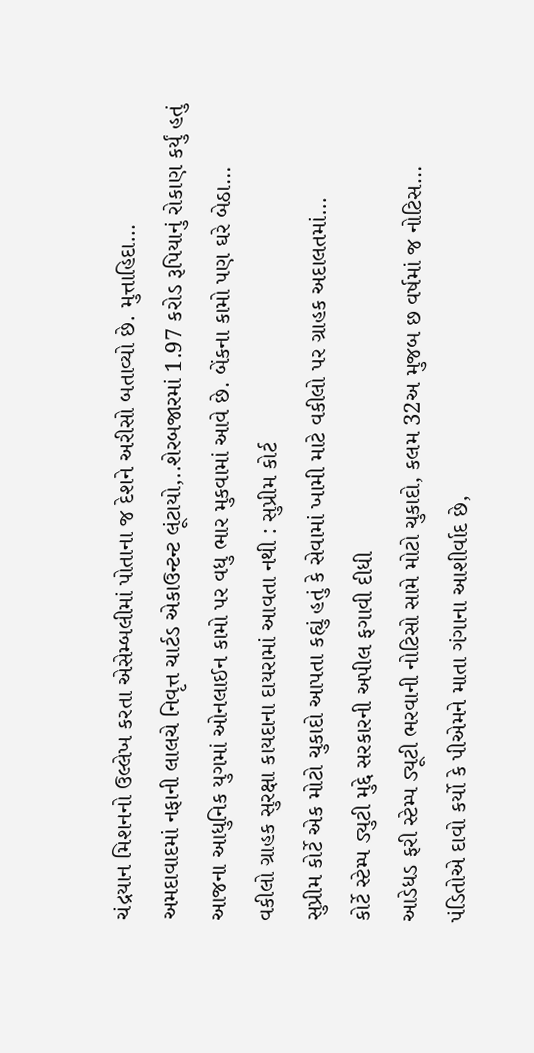ચંદ્રયાન મિશનનો ઉલ્લેખ કરતા એસેમ્બલીમાં પોતાના જ દેશને અરીસો બતાવ્યો છે. મુત્તાહિદા…
અમદાવાદમાં નફાની લાલચે નિવૃત્ત ચાર્ટડ એકાઉન્ટન્ટ લૂંટાયો,..શેરબજારમાં 1.97 કરોડ રૂપિયાનું રોકાણ કર્યું હતું
આજના આધુનિક યુગમાં ઓનલાઈન કામો પર વધુ ભાર મુકવામાં આવે છે. બેંકના કામો પણ ઘરે બેઠા…
વકીલો ગ્રાહક સુરક્ષા કાયદાના દાયરામાં આવતા નથી : સુપ્રીમ કોર્ટ
સુપ્રીમ કોર્ટે એક મોટો ચુકાદો આપતા કહ્યું હતું કે સેવામાં ખામી માટે વકીલો પર ગ્રાહક અદાલતમાં…
કોર્ટે સ્ટેમ્પ ડ્યુટી મુદ્દે સરકારની અપીલ ફગાવી દીધી
આડેધડ ફરી સ્ટેમ્પ ડ્યૂટી ભરવાની નોટિસો સામે મોટો ચુકાદો, કલમ 32અ મુજબ છ વર્ષમાં જ નોટિસ…
પંડિતોએ દાવો કર્યો કે પીએમને માતા ગંગાના આશીર્વાદ છે,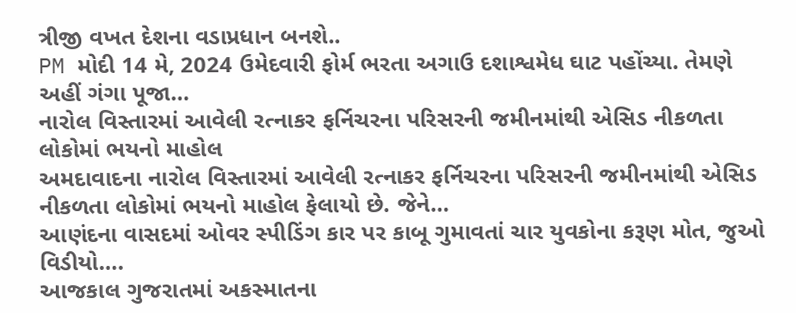ત્રીજી વખત દેશના વડાપ્રધાન બનશે..
PM મોદી 14 મે, 2024 ઉમેદવારી ફોર્મ ભરતા અગાઉ દશાશ્વમેધ ઘાટ પહોંચ્યા. તેમણે અહીં ગંગા પૂજા…
નારોલ વિસ્તારમાં આવેલી રત્નાકર ફર્નિચરના પરિસરની જમીનમાંથી એસિડ નીકળતા લોકોમાં ભયનો માહોલ
અમદાવાદના નારોલ વિસ્તારમાં આવેલી રત્નાકર ફર્નિચરના પરિસરની જમીનમાંથી એસિડ નીકળતા લોકોમાં ભયનો માહોલ ફેલાયો છે. જેને…
આણંદના વાસદમાં ઓવર સ્પીડિંગ કાર પર કાબૂ ગુમાવતાં ચાર યુવકોના કરૂણ મોત, જુઓ વિડીયો….
આજકાલ ગુજરાતમાં અકસ્માતના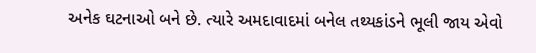અનેક ઘટનાઓ બને છે. ત્યારે અમદાવાદમાં બનેલ તથ્યકાંડને ભૂલી જાય એવો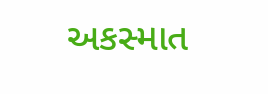અકસ્માત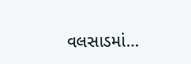વલસાડમાં…